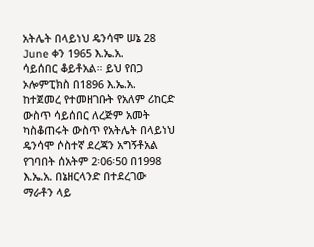አትሌት በላይነህ ዴንሳሞ ሠኔ 28 June ቀን 1965 እ.ኤ.አ.
ሳይሰበር ቆይቶአል። ይህ የበጋ ኦሎምፒክስ በ1896 እ.ኤ.አ. ከተጀመረ የተመዘገቡት የአለም ሪከርድ ውስጥ ሳይሰበር ለረጅም አመት ካስቆጠሩት ውስጥ የአትሌት በላይነህ ዴንሳሞ ሶስተኛ ደረጃን አግኝቶአል የገባበት ሰአትም 2፡06፡50 በ1998 እ.ኤ.አ. በኔዘርላንድ በተደረገው ማራቶን ላይ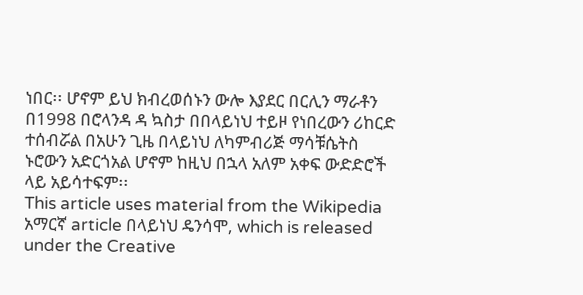ነበር፡፡ ሆኖም ይህ ክብረወሰኑን ውሎ እያደር በርሊን ማራቶን በ1998 በሮላንዳ ዳ ኳስታ በበላይነህ ተይዞ የነበረውን ሪከርድ ተሰብሯል በአሁን ጊዜ በላይነህ ለካምብሪጅ ማሳቹሴትስ ኑሮውን አድርጎአል ሆኖም ከዚህ በኋላ አለም አቀፍ ውድድሮች ላይ አይሳተፍም፡፡
This article uses material from the Wikipedia አማርኛ article በላይነህ ዴንሳሞ, which is released under the Creative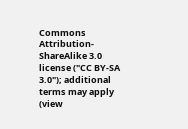Commons Attribution-ShareAlike 3.0 license ("CC BY-SA 3.0"); additional terms may apply (view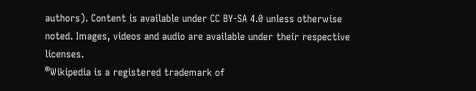authors). Content is available under CC BY-SA 4.0 unless otherwise noted. Images, videos and audio are available under their respective licenses.
®Wikipedia is a registered trademark of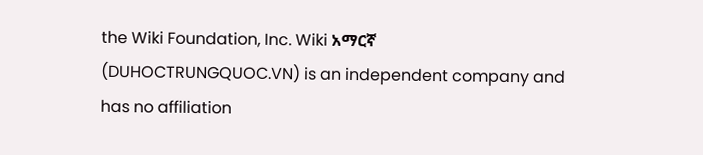the Wiki Foundation, Inc. Wiki አማርኛ (DUHOCTRUNGQUOC.VN) is an independent company and has no affiliation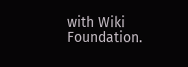with Wiki Foundation.